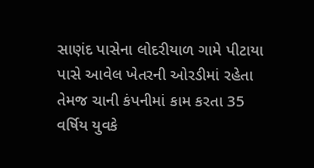સાણંદ પાસેના લોદરીયાળ ગામે પીટાયા પાસે આવેલ ખેતરની ઓરડીમાં રહેતા તેમજ ચાની કંપનીમાં કામ કરતા 35 વર્ષિય યુવકે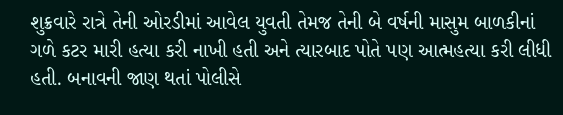શુક્રવારે રાત્રે તેની ઓરડીમાં આવેલ યુવતી તેમજ તેની બે વર્ષની માસુમ બાળકીનાં ગળે કટર મારી હત્યા કરી નાખી હતી અને ત્યારબાદ પોતે પણ આત્મહત્યા કરી લીધી હતી. બનાવની જાણ થતાં પોલીસે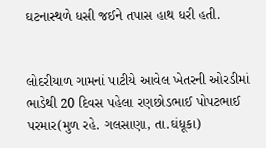ઘટનાસ્થળે ધસી જઈને તપાસ હાથ ધરી હતી.


લોદરીયાળ ગામનાં પાટીયે આવેલ ખેતરની ઓરડીમાં ભાડેથી 20 દિવસ પહેલા રણછોડભાઈ પોપટભાઈ પરમાર(મુળ રહે. ગલસાણા, તા.ઘંધૂકા)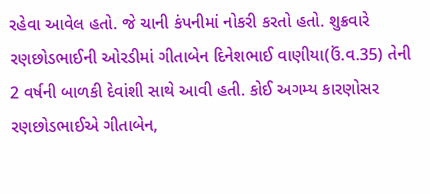રહેવા આવેલ હતો. જે ચાની કંપનીમાં નોકરી કરતો હતો. શુક્રવારે રણછોડભાઈની ઓરડીમાં ગીતાબેન દિનેશભાઈ વાણીયા(ઉં.વ.35) તેની 2 વર્ષની બાળકી દેવાંશી સાથે આવી હતી. કોઈ અગમ્ય કારણોસર રણછોડભાઈએ ગીતાબેન,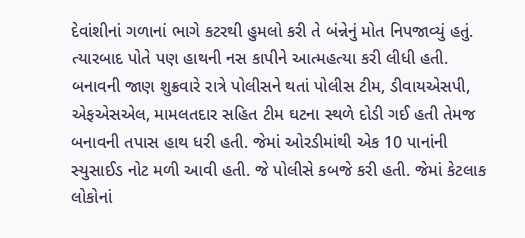દેવાંશીનાં ગળાનાં ભાગે કટરથી હુમલો કરી તે બંન્નેનું મોત નિપજાવ્યું હતું. ત્યારબાદ પોતે પણ હાથની નસ કાપીને આત્મહત્યા કરી લીધી હતી. બનાવની જાણ શુક્રવારે રાત્રે પોલીસને થતાં પોલીસ ટીમ, ડીવાયએસપી, એફએસએલ, મામલતદાર સહિત ટીમ ઘટના સ્થળે દોડી ગઈ હતી તેમજ બનાવની તપાસ હાથ ધરી હતી. જેમાં ઓરડીમાંથી એક 10 પાનાંની સ્યુસાઈડ નોટ મળી આવી હતી. જે પોલીસે કબજે કરી હતી. જેમાં કેટલાક લોકોનાં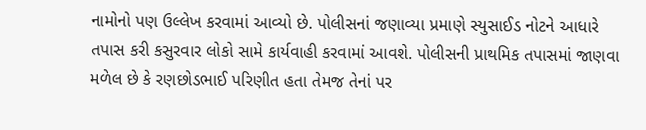નામોનો પણ ઉલ્લેખ કરવામાં આવ્યો છે. પોલીસનાં જણાવ્યા પ્રમાણે સ્યુસાઈડ નોટને આધારે તપાસ કરી કસુરવાર લોકો સામે કાર્યવાહી કરવામાં આવશે. પોલીસની પ્રાથમિક તપાસમાં જાણવા મળેલ છે કે રણછોડભાઈ પરિણીત હતા તેમજ તેનાં પર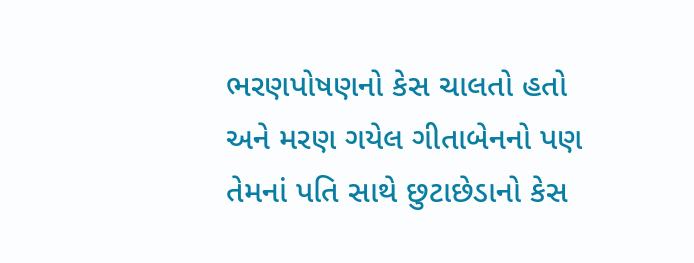ભરણપોષણનો કેસ ચાલતો હતો અને મરણ ગયેલ ગીતાબેનનો પણ તેમનાં પતિ સાથે છુટાછેડાનો કેસ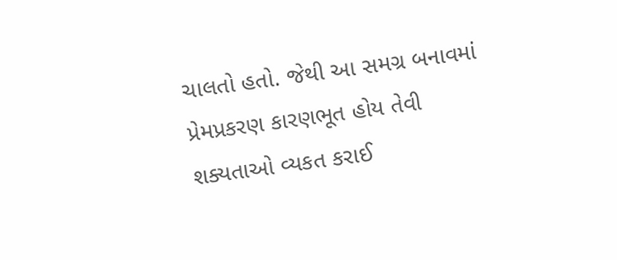ચાલતો હતો. જેથી આ સમગ્ર બનાવમાં પ્રેમપ્રકરણ કારણભૂત હોય તેવી શક્યતાઓ વ્યકત કરાઈ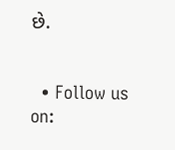છે.


  • Follow us on: